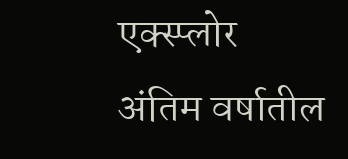एक्स्प्लोर
अंतिम वर्षातील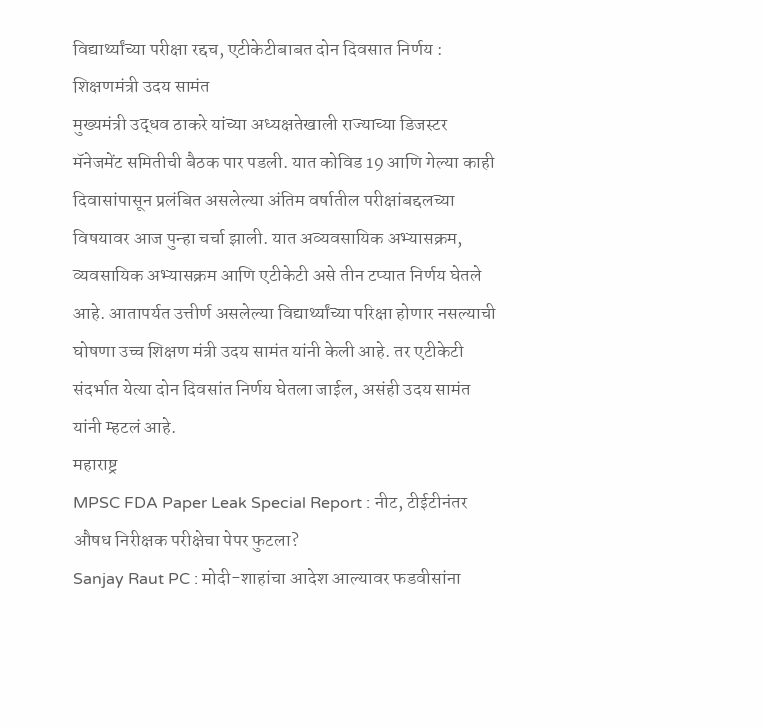विद्यार्थ्यांच्या परीक्षा रद्दच, एटीकेटीबाबत दोन दिवसात निर्णय : शिक्षणमंत्री उदय सामंत
मुख्यमंत्री उद्धव ठाकरे यांच्या अध्यक्षतेखाली राज्याच्या डिजस्टर मॅनेजमेंट समितीची बैठक पार पडली. यात कोविड 19 आणि गेल्या काही दिवासांपासून प्रलंबित असलेल्या अंतिम वर्षातील परीक्षांबद्दलच्या विषयावर आज पुन्हा चर्चा झाली. यात अव्यवसायिक अभ्यासक्रम, व्यवसायिक अभ्यासक्रम आणि एटीकेटी असे तीन टप्यात निर्णय घेतले आहे. आतापर्यत उत्तीर्ण असलेल्या विद्यार्थ्यांच्या परिक्षा होणार नसल्याची घोषणा उच्च शिक्षण मंत्री उदय सामंत यांनी केली आहे. तर एटीकेटी संदर्भात येत्या दोन दिवसांत निर्णय घेतला जाईल, असंही उदय सामंत यांनी म्हटलं आहे.
महाराष्ट्र
MPSC FDA Paper Leak Special Report : नीट, टीईटीनंतर औषध निरीक्षक परीक्षेचा पेपर फुटला?
Sanjay Raut PC : मोदी-शाहांचा आदेश आल्यावर फडवीसांना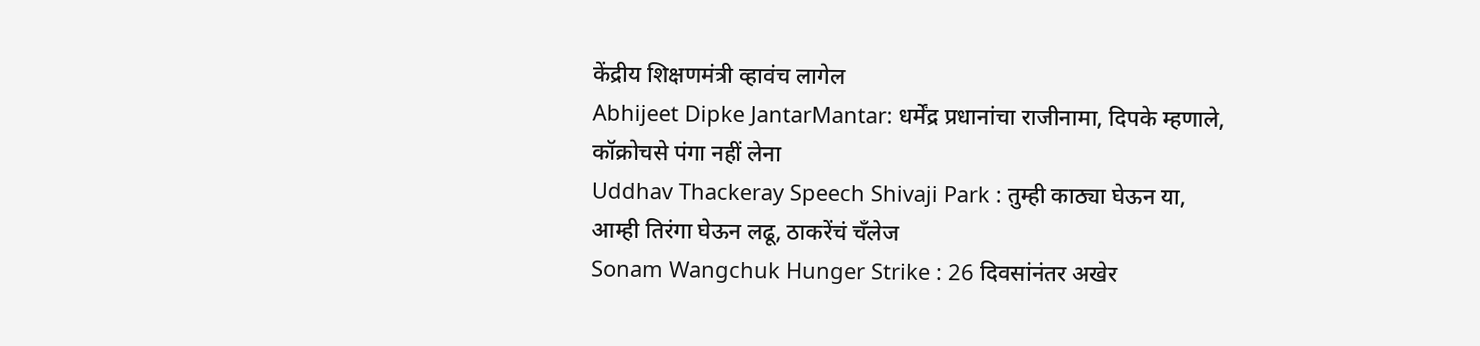केंद्रीय शिक्षणमंत्री व्हावंच लागेल
Abhijeet Dipke JantarMantar: धर्मेंद्र प्रधानांचा राजीनामा, दिपके म्हणाले, कॉक्रोचसे पंगा नहीं लेना
Uddhav Thackeray Speech Shivaji Park : तुम्ही काठ्या घेऊन या, आम्ही तिरंगा घेऊन लढू, ठाकरेंचं चँलेज
Sonam Wangchuk Hunger Strike : 26 दिवसांनंतर अखेर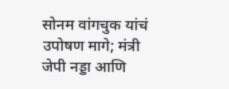सोनम वांगचुक यांचं उपोषण मागे; मंत्री जेपी नड्डा आणि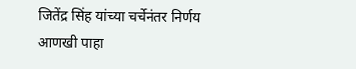जितेंद्र सिंह यांच्या चर्चेनंतर निर्णय
आणखी पाहा